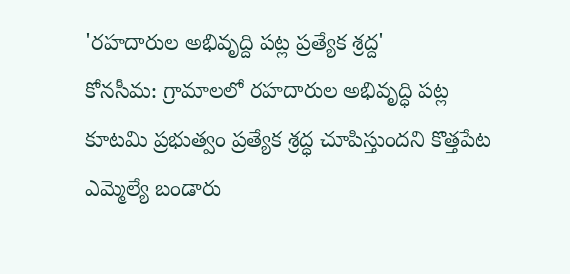'రహదారుల అభివృద్ది పట్ల ప్రత్యేక శ్రద్ద'
కోనసీమ: గ్రామాలలో రహదారుల అభివృద్ధి పట్ల కూటమి ప్రభుత్వం ప్రత్యేక శ్రద్ధ చూపిస్తుందని కొత్తపేట ఎమ్మెల్యే బండారు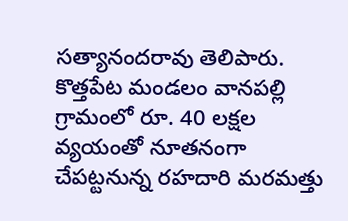సత్యానందరావు తెలిపారు. కొత్తపేట మండలం వానపల్లి గ్రామంలో రూ. 40 లక్షల వ్యయంతో నూతనంగా చేపట్టనున్న రహదారి మరమత్తు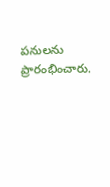పనులను ప్రారంభించారు.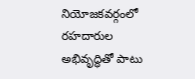నియోజకవర్గంలో రహదారుల అభివృద్ధితో పాటు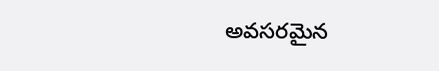అవసరమైన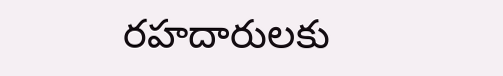రహదారులకు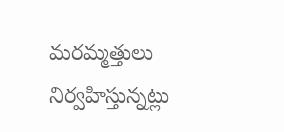మరమ్మత్తులు నిర్వహిస్తున్నట్లు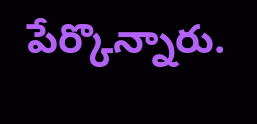పేర్కొన్నారు.